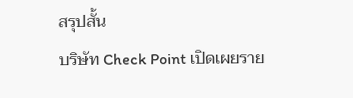สรุปสั้น
บริษัท Check Point เปิดเผยราย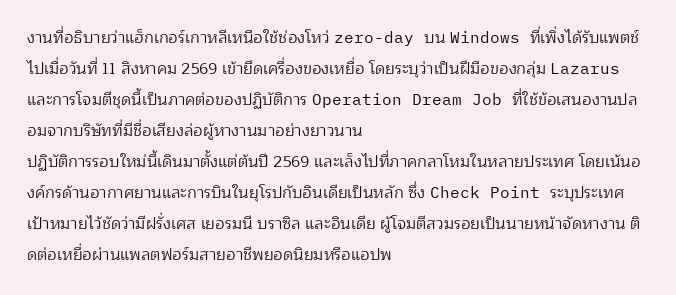งานที่อธิบายว่าแฮ็กเกอร์เกาหลีเหนือใช้ช่องโหว่ zero-day บน Windows ที่เพิ่งได้รับแพตช์ไปเมื่อวันที่ 11 สิงหาคม 2569 เข้ายึดเครื่องของเหยื่อ โดยระบุว่าเป็นฝีมือของกลุ่ม Lazarus และการโจมตีชุดนี้เป็นภาคต่อของปฏิบัติการ Operation Dream Job ที่ใช้ข้อเสนองานปลอมจากบริษัทที่มีชื่อเสียงล่อผู้หางานมาอย่างยาวนาน
ปฏิบัติการรอบใหม่นี้เดินมาตั้งแต่ต้นปี 2569 และเล็งไปที่ภาคกลาโหมในหลายประเทศ โดยเน้นองค์กรด้านอากาศยานและการบินในยุโรปกับอินเดียเป็นหลัก ซึ่ง Check Point ระบุประเทศเป้าหมายไว้ชัดว่ามีฝรั่งเศส เยอรมนี บราซิล และอินเดีย ผู้โจมตีสวมรอยเป็นนายหน้าจัดหางาน ติดต่อเหยื่อผ่านแพลตฟอร์มสายอาชีพยอดนิยมหรือแอปพ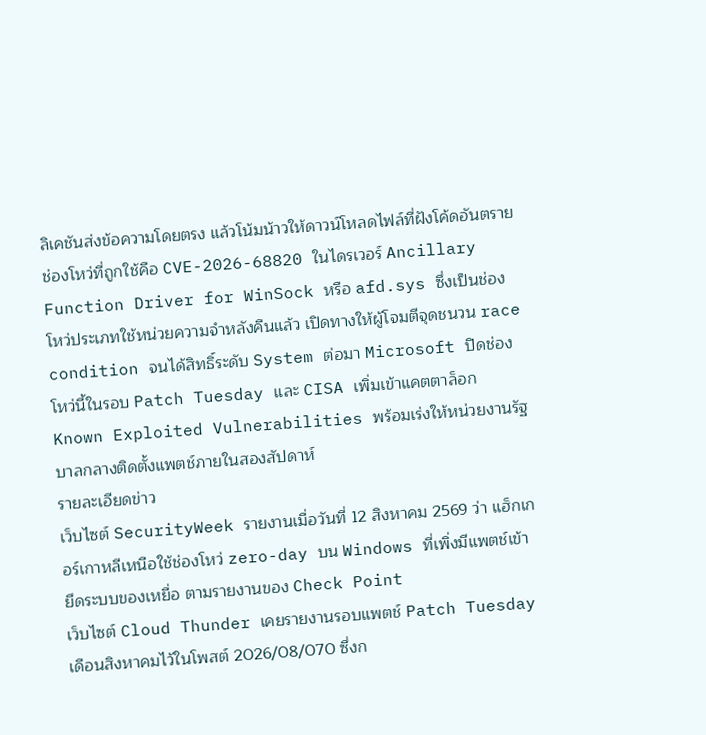ลิเคชันส่งข้อความโดยตรง แล้วโน้มน้าวให้ดาวน์โหลดไฟล์ที่ฝังโค้ดอันตราย
ช่องโหว่ที่ถูกใช้คือ CVE-2026-68820 ในไดรเวอร์ Ancillary Function Driver for WinSock หรือ afd.sys ซึ่งเป็นช่องโหว่ประเภทใช้หน่วยความจำหลังคืนแล้ว เปิดทางให้ผู้โจมตีจุดชนวน race condition จนได้สิทธิ์ระดับ System ต่อมา Microsoft ปิดช่องโหว่นี้ในรอบ Patch Tuesday และ CISA เพิ่มเข้าแคตตาล็อก Known Exploited Vulnerabilities พร้อมเร่งให้หน่วยงานรัฐบาลกลางติดตั้งแพตช์ภายในสองสัปดาห์
รายละเอียดข่าว
เว็บไซต์ SecurityWeek รายงานเมื่อวันที่ 12 สิงหาคม 2569 ว่า แฮ็กเกอร์เกาหลีเหนือใช้ช่องโหว่ zero-day บน Windows ที่เพิ่งมีแพตช์เข้ายึดระบบของเหยื่อ ตามรายงานของ Check Point
เว็บไซต์ Cloud Thunder เคยรายงานรอบแพตช์ Patch Tuesday เดือนสิงหาคมไว้ในโพสต์ 2026/08/070 ซึ่งก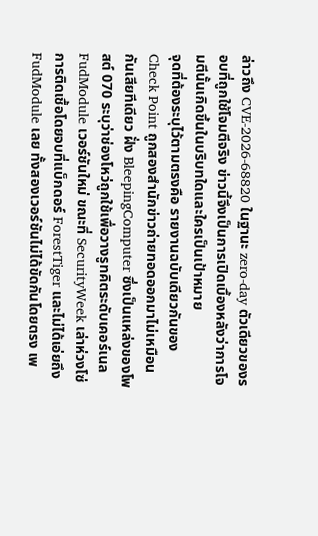ล่าวถึง CVE-2026-68820 ในฐานะ zero-day ตัวเดียวของรอบที่ถูกใช้โจมตีจริง ข่าวนี้จึงเป็นการเปิดเบื้องหลังว่าการโจมตีนั้นเกิดขึ้นในบริบทใดและใครเป็นเป้าหมาย
จุดที่ต้องระบุไว้ตามตรงคือ รายงานฉบับเดียวกันของ Check Point ถูกสองสำนักข่าวถ่ายทอดออกมาไม่เหมือนกันเสียทีเดียว ฝั่ง BleepingComputer ซึ่งเป็นแหล่งของโพสต์ 070 ระบุว่าช่องโหว่ถูกใช้เพื่อวางรูทคิตระดับเคอร์เนล FudModule เวอร์ชันใหม่ ขณะที่ SecurityWeek เล่าห่วงโซ่การติดเชื้อโดยจบที่แบ็กดอร์ ForestTiger และไม่ได้เอ่ยถึง FudModule เลย ทั้งสองเวอร์ชันไม่ได้ขัดกันโดยตรง เพ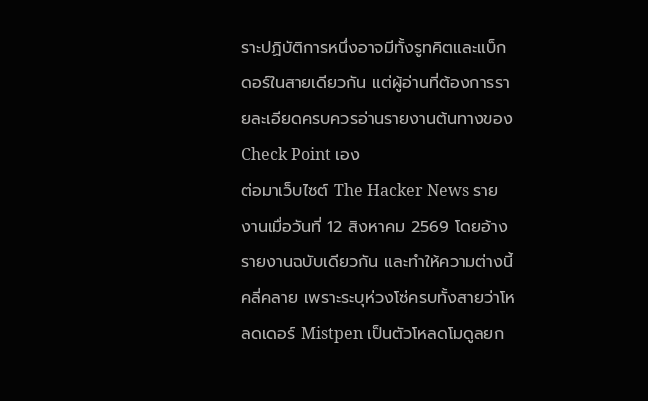ราะปฏิบัติการหนึ่งอาจมีทั้งรูทคิตและแบ็กดอร์ในสายเดียวกัน แต่ผู้อ่านที่ต้องการรายละเอียดครบควรอ่านรายงานต้นทางของ Check Point เอง
ต่อมาเว็บไซต์ The Hacker News รายงานเมื่อวันที่ 12 สิงหาคม 2569 โดยอ้างรายงานฉบับเดียวกัน และทำให้ความต่างนี้คลี่คลาย เพราะระบุห่วงโซ่ครบทั้งสายว่าโหลดเดอร์ Mistpen เป็นตัวโหลดโมดูลยก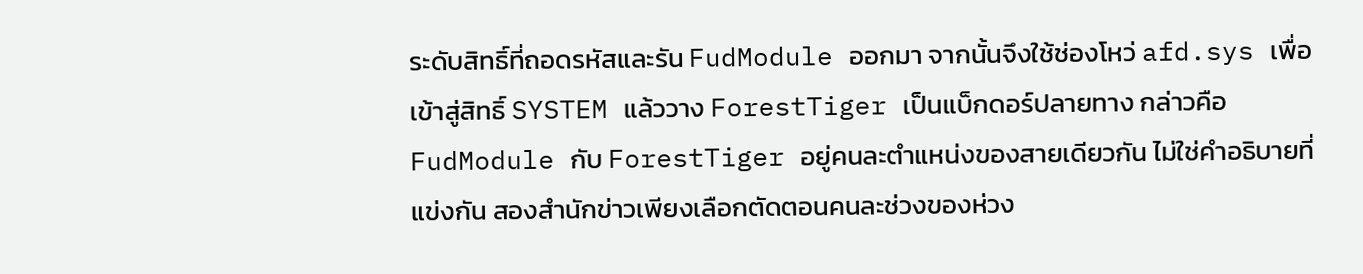ระดับสิทธิ์ที่ถอดรหัสและรัน FudModule ออกมา จากนั้นจึงใช้ช่องโหว่ afd.sys เพื่อเข้าสู่สิทธิ์ SYSTEM แล้ววาง ForestTiger เป็นแบ็กดอร์ปลายทาง กล่าวคือ FudModule กับ ForestTiger อยู่คนละตำแหน่งของสายเดียวกัน ไม่ใช่คำอธิบายที่แข่งกัน สองสำนักข่าวเพียงเลือกตัดตอนคนละช่วงของห่วง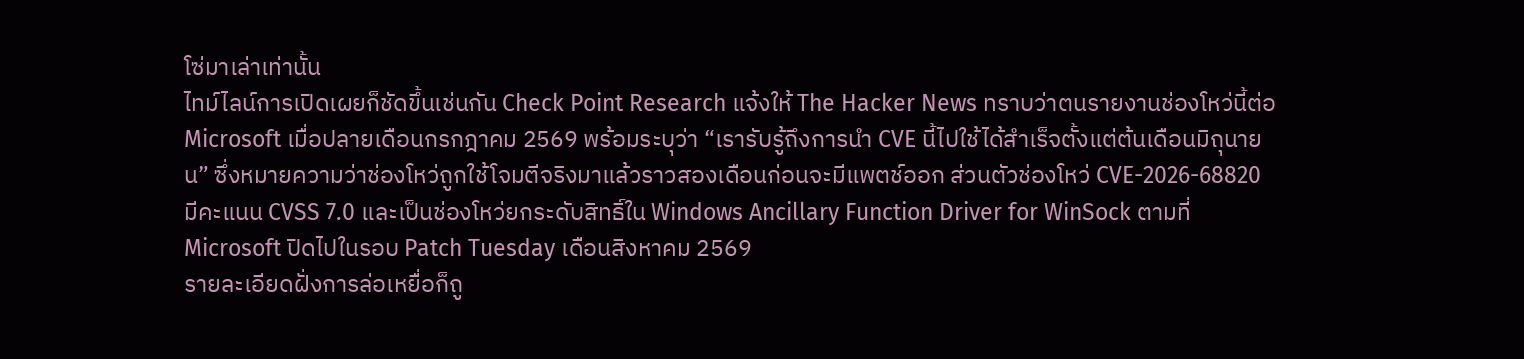โซ่มาเล่าเท่านั้น
ไทม์ไลน์การเปิดเผยก็ชัดขึ้นเช่นกัน Check Point Research แจ้งให้ The Hacker News ทราบว่าตนรายงานช่องโหว่นี้ต่อ Microsoft เมื่อปลายเดือนกรกฎาคม 2569 พร้อมระบุว่า “เรารับรู้ถึงการนำ CVE นี้ไปใช้ได้สำเร็จตั้งแต่ต้นเดือนมิถุนายน” ซึ่งหมายความว่าช่องโหว่ถูกใช้โจมตีจริงมาแล้วราวสองเดือนก่อนจะมีแพตช์ออก ส่วนตัวช่องโหว่ CVE-2026-68820 มีคะแนน CVSS 7.0 และเป็นช่องโหว่ยกระดับสิทธิ์ใน Windows Ancillary Function Driver for WinSock ตามที่ Microsoft ปิดไปในรอบ Patch Tuesday เดือนสิงหาคม 2569
รายละเอียดฝั่งการล่อเหยื่อก็ถู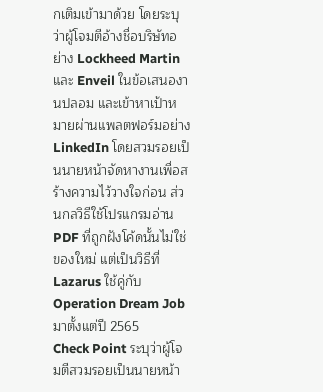กเติมเข้ามาด้วย โดยระบุว่าผู้โจมตีอ้างชื่อบริษัทอย่าง Lockheed Martin และ Enveil ในข้อเสนองานปลอม และเข้าหาเป้าหมายผ่านแพลตฟอร์มอย่าง LinkedIn โดยสวมรอยเป็นนายหน้าจัดหางานเพื่อสร้างความไว้วางใจก่อน ส่วนกลวิธีใช้โปรแกรมอ่าน PDF ที่ถูกฝังโค้ดนั้นไม่ใช่ของใหม่ แต่เป็นวิธีที่ Lazarus ใช้คู่กับ Operation Dream Job มาตั้งแต่ปี 2565
Check Point ระบุว่าผู้โจมตีสวมรอยเป็นนายหน้า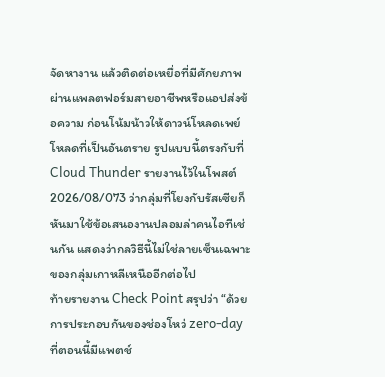จัดหางาน แล้วติดต่อเหยื่อที่มีศักยภาพผ่านแพลตฟอร์มสายอาชีพหรือแอปส่งข้อความ ก่อนโน้มน้าวให้ดาวน์โหลดเพย์โหลดที่เป็นอันตราย รูปแบบนี้ตรงกับที่ Cloud Thunder รายงานไว้ในโพสต์ 2026/08/073 ว่ากลุ่มที่โยงกับรัสเซียก็หันมาใช้ข้อเสนองานปลอมล่าคนไอทีเช่นกัน แสดงว่ากลวิธีนี้ไม่ใช่ลายเซ็นเฉพาะของกลุ่มเกาหลีเหนืออีกต่อไป
ท้ายรายงาน Check Point สรุปว่า “ด้วยการประกอบกันของช่องโหว่ zero-day ที่ตอนนี้มีแพตช์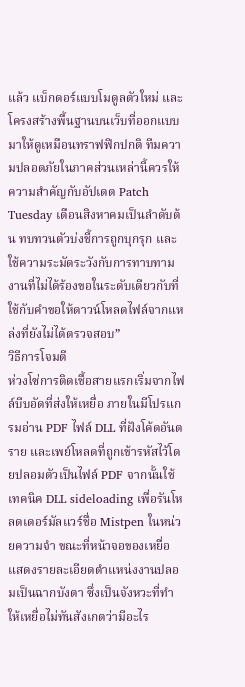แล้ว แบ็กดอร์แบบโมดูลตัวใหม่ และโครงสร้างพื้นฐานบนเว็บที่ออกแบบมาให้ดูเหมือนทราฟฟิกปกติ ทีมความปลอดภัยในภาคส่วนเหล่านี้ควรให้ความสำคัญกับอัปเดต Patch Tuesday เดือนสิงหาคมเป็นลำดับต้น ทบทวนตัวบ่งชี้การถูกบุกรุก และใช้ความระมัดระวังกับการทาบทามงานที่ไม่ได้ร้องขอในระดับเดียวกับที่ใช้กับคำขอให้ดาวน์โหลดไฟล์จากแหล่งที่ยังไม่ได้ตรวจสอบ”
วิธีการโจมตี
ห่วงโซ่การติดเชื้อสายแรกเริ่มจากไฟล์บีบอัดที่ส่งให้เหยื่อ ภายในมีโปรแกรมอ่าน PDF ไฟล์ DLL ที่ฝังโค้ดอันตราย และเพย์โหลดที่ถูกเข้ารหัสไว้โดยปลอมตัวเป็นไฟล์ PDF จากนั้นใช้เทคนิค DLL sideloading เพื่อรันโหลดเดอร์มัลแวร์ชื่อ Mistpen ในหน่วยความจำ ขณะที่หน้าจอของเหยื่อแสดงรายละเอียดตำแหน่งงานปลอมเป็นฉากบังตา ซึ่งเป็นจังหวะที่ทำให้เหยื่อไม่ทันสังเกตว่ามีอะไร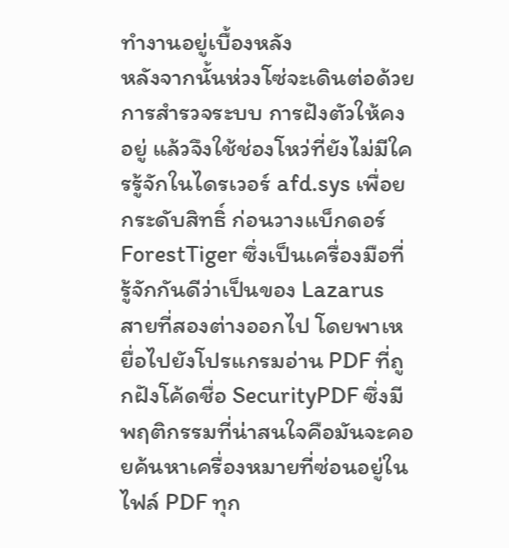ทำงานอยู่เบื้องหลัง
หลังจากนั้นห่วงโซ่จะเดินต่อด้วยการสำรวจระบบ การฝังตัวให้คงอยู่ แล้วจึงใช้ช่องโหว่ที่ยังไม่มีใครรู้จักในไดรเวอร์ afd.sys เพื่อยกระดับสิทธิ์ ก่อนวางแบ็กดอร์ ForestTiger ซึ่งเป็นเครื่องมือที่รู้จักกันดีว่าเป็นของ Lazarus
สายที่สองต่างออกไป โดยพาเหยื่อไปยังโปรแกรมอ่าน PDF ที่ถูกฝังโค้ดชื่อ SecurityPDF ซึ่งมีพฤติกรรมที่น่าสนใจคือมันจะคอยค้นหาเครื่องหมายที่ซ่อนอยู่ในไฟล์ PDF ทุก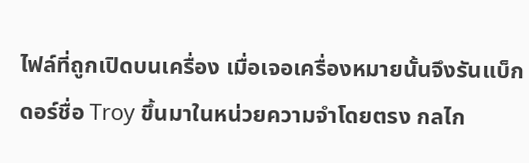ไฟล์ที่ถูกเปิดบนเครื่อง เมื่อเจอเครื่องหมายนั้นจึงรันแบ็กดอร์ชื่อ Troy ขึ้นมาในหน่วยความจำโดยตรง กลไก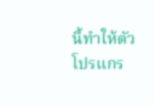นี้ทำให้ตัวโปรแกร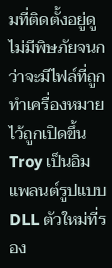มที่ติดตั้งอยู่ดูไม่มีพิษภัยจนกว่าจะมีไฟล์ที่ถูกทำเครื่องหมายไว้ถูกเปิดขึ้น
Troy เป็นอิมแพลนต์รูปแบบ DLL ตัวใหม่ที่รอง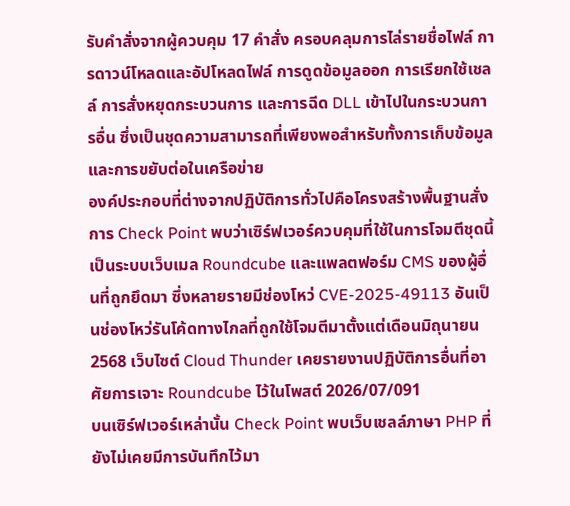รับคำสั่งจากผู้ควบคุม 17 คำสั่ง ครอบคลุมการไล่รายชื่อไฟล์ การดาวน์โหลดและอัปโหลดไฟล์ การดูดข้อมูลออก การเรียกใช้เชลล์ การสั่งหยุดกระบวนการ และการฉีด DLL เข้าไปในกระบวนการอื่น ซึ่งเป็นชุดความสามารถที่เพียงพอสำหรับทั้งการเก็บข้อมูลและการขยับต่อในเครือข่าย
องค์ประกอบที่ต่างจากปฏิบัติการทั่วไปคือโครงสร้างพื้นฐานสั่งการ Check Point พบว่าเซิร์ฟเวอร์ควบคุมที่ใช้ในการโจมตีชุดนี้เป็นระบบเว็บเมล Roundcube และแพลตฟอร์ม CMS ของผู้อื่นที่ถูกยึดมา ซึ่งหลายรายมีช่องโหว่ CVE-2025-49113 อันเป็นช่องโหว่รันโค้ดทางไกลที่ถูกใช้โจมตีมาตั้งแต่เดือนมิถุนายน 2568 เว็บไซต์ Cloud Thunder เคยรายงานปฏิบัติการอื่นที่อาศัยการเจาะ Roundcube ไว้ในโพสต์ 2026/07/091
บนเซิร์ฟเวอร์เหล่านั้น Check Point พบเว็บเชลล์ภาษา PHP ที่ยังไม่เคยมีการบันทึกไว้มา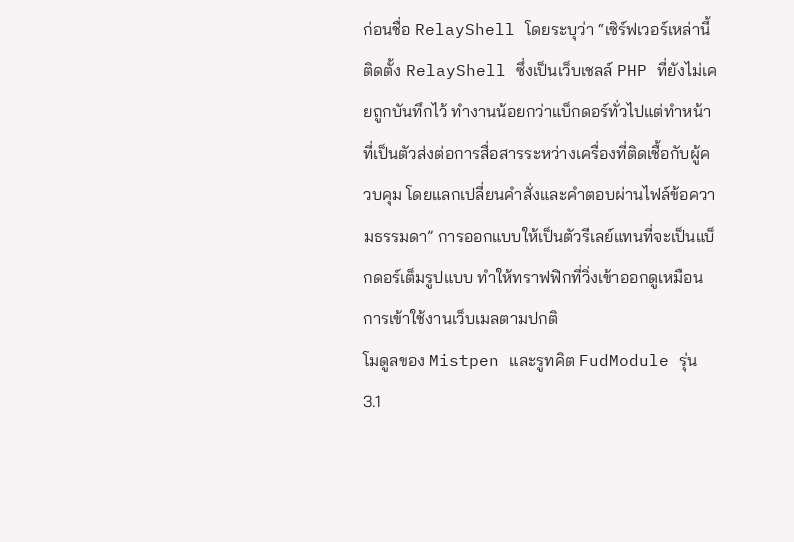ก่อนชื่อ RelayShell โดยระบุว่า “เซิร์ฟเวอร์เหล่านี้ติดตั้ง RelayShell ซึ่งเป็นเว็บเชลล์ PHP ที่ยังไม่เคยถูกบันทึกไว้ ทำงานน้อยกว่าแบ็กดอร์ทั่วไปแต่ทำหน้าที่เป็นตัวส่งต่อการสื่อสารระหว่างเครื่องที่ติดเชื้อกับผู้ควบคุม โดยแลกเปลี่ยนคำสั่งและคำตอบผ่านไฟล์ข้อความธรรมดา” การออกแบบให้เป็นตัวรีเลย์แทนที่จะเป็นแบ็กดอร์เต็มรูปแบบ ทำให้ทราฟฟิกที่วิ่งเข้าออกดูเหมือนการเข้าใช้งานเว็บเมลตามปกติ
โมดูลของ Mistpen และรูทคิต FudModule รุ่น 3.1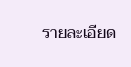รายละเอียด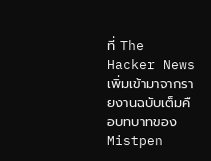ที่ The Hacker News เพิ่มเข้ามาจากรายงานฉบับเต็มคือบทบาทของ Mistpen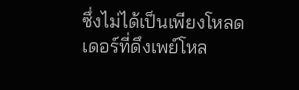ซึ่งไม่ได้เป็นเพียงโหลดเดอร์ที่ดึงเพย์โหล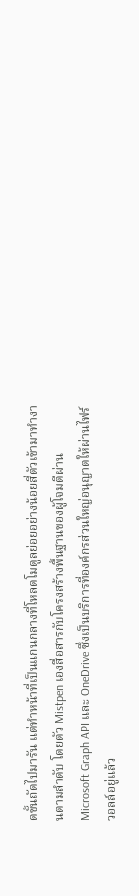ดขั้นถัดไปมารัน แต่ทำหน้าที่เป็นแกนกลางที่โหลดโมดูลย่อยอย่างน้อยสี่ตัวเข้ามาทำงานตามลำดับ โดยตัว Mistpen เองสื่อสารกับโครงสร้างพื้นฐานของผู้โจมตีผ่าน Microsoft Graph API และ OneDrive ซึ่งเป็นบริการที่องค์กรส่วนใหญ่อนุญาตให้ผ่านไฟร์วอลล์อยู่แล้ว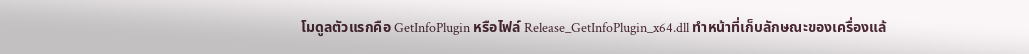โมดูลตัวแรกคือ GetInfoPlugin หรือไฟล์ Release_GetInfoPlugin_x64.dll ทำหน้าที่เก็บลักษณะของเครื่องแล้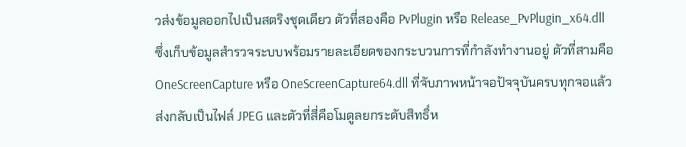วส่งข้อมูลออกไปเป็นสตริงชุดเดียว ตัวที่สองคือ PvPlugin หรือ Release_PvPlugin_x64.dll ซึ่งเก็บข้อมูลสำรวจระบบพร้อมรายละเอียดของกระบวนการที่กำลังทำงานอยู่ ตัวที่สามคือ OneScreenCapture หรือ OneScreenCapture64.dll ที่จับภาพหน้าจอปัจจุบันครบทุกจอแล้วส่งกลับเป็นไฟล์ JPEG และตัวที่สี่คือโมดูลยกระดับสิทธิ์ห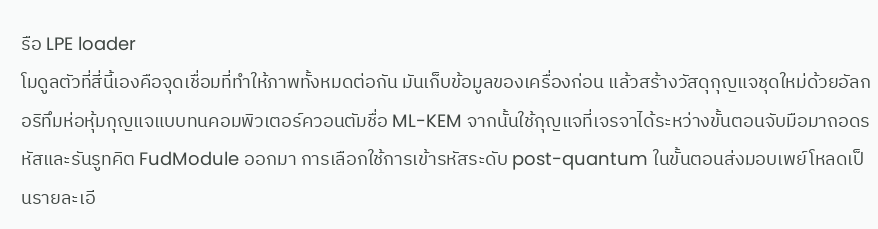รือ LPE loader
โมดูลตัวที่สี่นี้เองคือจุดเชื่อมที่ทำให้ภาพทั้งหมดต่อกัน มันเก็บข้อมูลของเครื่องก่อน แล้วสร้างวัสดุกุญแจชุดใหม่ด้วยอัลกอริทึมห่อหุ้มกุญแจแบบทนคอมพิวเตอร์ควอนตัมชื่อ ML-KEM จากนั้นใช้กุญแจที่เจรจาได้ระหว่างขั้นตอนจับมือมาถอดรหัสและรันรูทคิต FudModule ออกมา การเลือกใช้การเข้ารหัสระดับ post-quantum ในขั้นตอนส่งมอบเพย์โหลดเป็นรายละเอี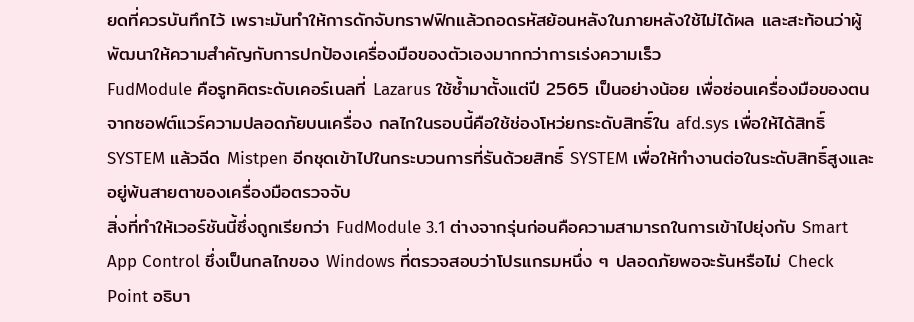ยดที่ควรบันทึกไว้ เพราะมันทำให้การดักจับทราฟฟิกแล้วถอดรหัสย้อนหลังในภายหลังใช้ไม่ได้ผล และสะท้อนว่าผู้พัฒนาให้ความสำคัญกับการปกป้องเครื่องมือของตัวเองมากกว่าการเร่งความเร็ว
FudModule คือรูทคิตระดับเคอร์เนลที่ Lazarus ใช้ซ้ำมาตั้งแต่ปี 2565 เป็นอย่างน้อย เพื่อซ่อนเครื่องมือของตนจากซอฟต์แวร์ความปลอดภัยบนเครื่อง กลไกในรอบนี้คือใช้ช่องโหว่ยกระดับสิทธิ์ใน afd.sys เพื่อให้ได้สิทธิ์ SYSTEM แล้วฉีด Mistpen อีกชุดเข้าไปในกระบวนการที่รันด้วยสิทธิ์ SYSTEM เพื่อให้ทำงานต่อในระดับสิทธิ์สูงและอยู่พ้นสายตาของเครื่องมือตรวจจับ
สิ่งที่ทำให้เวอร์ชันนี้ซึ่งถูกเรียกว่า FudModule 3.1 ต่างจากรุ่นก่อนคือความสามารถในการเข้าไปยุ่งกับ Smart App Control ซึ่งเป็นกลไกของ Windows ที่ตรวจสอบว่าโปรแกรมหนึ่ง ๆ ปลอดภัยพอจะรันหรือไม่ Check Point อธิบา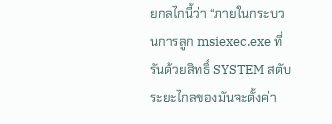ยกลไกนี้ว่า “ภายในกระบวนการลูก msiexec.exe ที่รันด้วยสิทธิ์ SYSTEM สตับระยะไกลของมันจะตั้งค่า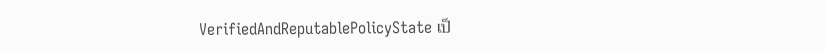VerifiedAndReputablePolicyState เป็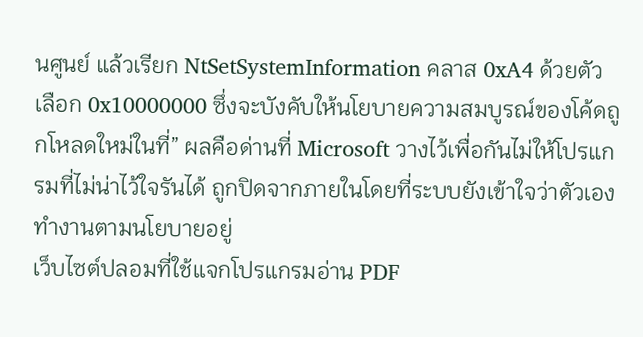นศูนย์ แล้วเรียก NtSetSystemInformation คลาส 0xA4 ด้วยตัวเลือก 0x10000000 ซึ่งจะบังคับให้นโยบายความสมบูรณ์ของโค้ดถูกโหลดใหม่ในที่” ผลคือด่านที่ Microsoft วางไว้เพื่อกันไม่ให้โปรแกรมที่ไม่น่าไว้ใจรันได้ ถูกปิดจากภายในโดยที่ระบบยังเข้าใจว่าตัวเองทำงานตามนโยบายอยู่
เว็บไซต์ปลอมที่ใช้แจกโปรแกรมอ่าน PDF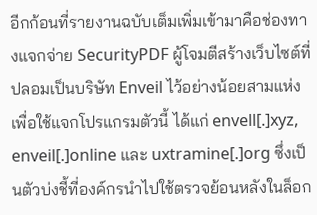อีกก้อนที่รายงานฉบับเต็มเพิ่มเข้ามาคือช่องทางแจกจ่าย SecurityPDF ผู้โจมตีสร้างเว็บไซต์ที่ปลอมเป็นบริษัท Enveil ไว้อย่างน้อยสามแห่งเพื่อใช้แจกโปรแกรมตัวนี้ ได้แก่ envell[.]xyz, enveil[.]online และ uxtramine[.]org ซึ่งเป็นตัวบ่งชี้ที่องค์กรนำไปใช้ตรวจย้อนหลังในล็อก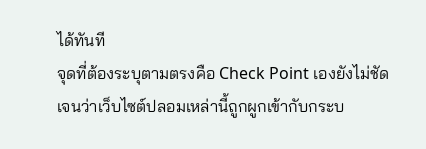ได้ทันที
จุดที่ต้องระบุตามตรงคือ Check Point เองยังไม่ชัดเจนว่าเว็บไซต์ปลอมเหล่านี้ถูกผูกเข้ากับกระบ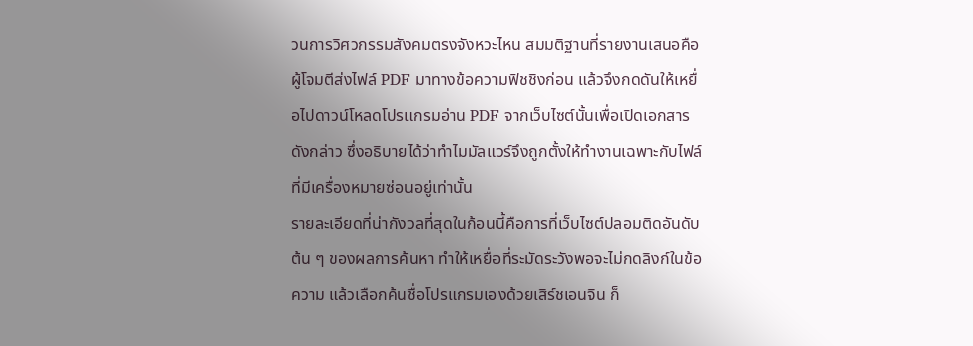วนการวิศวกรรมสังคมตรงจังหวะไหน สมมติฐานที่รายงานเสนอคือผู้โจมตีส่งไฟล์ PDF มาทางข้อความฟิชชิงก่อน แล้วจึงกดดันให้เหยื่อไปดาวน์โหลดโปรแกรมอ่าน PDF จากเว็บไซต์นั้นเพื่อเปิดเอกสารดังกล่าว ซึ่งอธิบายได้ว่าทำไมมัลแวร์จึงถูกตั้งให้ทำงานเฉพาะกับไฟล์ที่มีเครื่องหมายซ่อนอยู่เท่านั้น
รายละเอียดที่น่ากังวลที่สุดในก้อนนี้คือการที่เว็บไซต์ปลอมติดอันดับต้น ๆ ของผลการค้นหา ทำให้เหยื่อที่ระมัดระวังพอจะไม่กดลิงก์ในข้อความ แล้วเลือกค้นชื่อโปรแกรมเองด้วยเสิร์ชเอนจิน ก็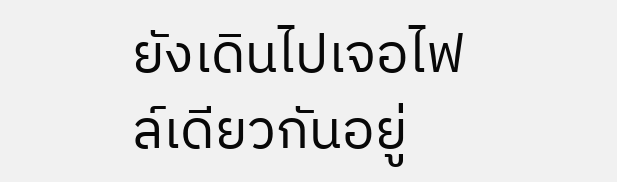ยังเดินไปเจอไฟล์เดียวกันอยู่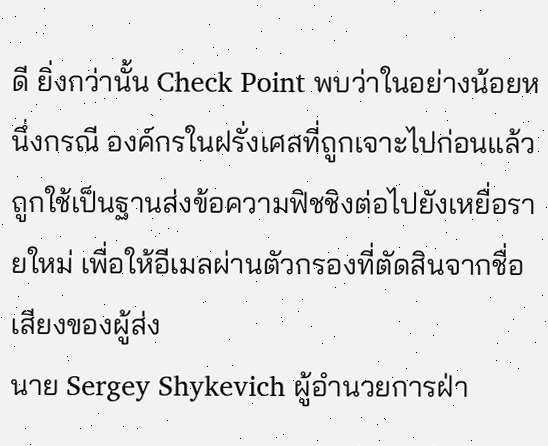ดี ยิ่งกว่านั้น Check Point พบว่าในอย่างน้อยหนึ่งกรณี องค์กรในฝรั่งเศสที่ถูกเจาะไปก่อนแล้วถูกใช้เป็นฐานส่งข้อความฟิชชิงต่อไปยังเหยื่อรายใหม่ เพื่อให้อีเมลผ่านตัวกรองที่ตัดสินจากชื่อเสียงของผู้ส่ง
นาย Sergey Shykevich ผู้อำนวยการฝ่า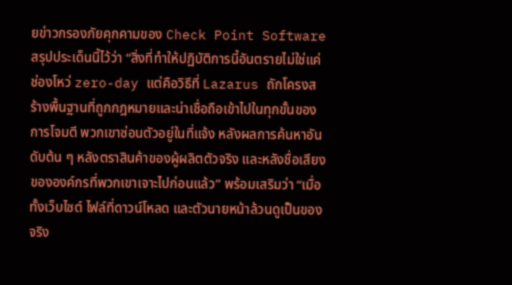ยข่าวกรองภัยคุกคามของ Check Point Software สรุปประเด็นนี้ไว้ว่า “สิ่งที่ทำให้ปฏิบัติการนี้อันตรายไม่ใช่แค่ช่องโหว่ zero-day แต่คือวิธีที่ Lazarus ถักโครงสร้างพื้นฐานที่ถูกกฎหมายและน่าเชื่อถือเข้าไปในทุกขั้นของการโจมตี พวกเขาซ่อนตัวอยู่ในที่แจ้ง หลังผลการค้นหาอันดับต้น ๆ หลังตราสินค้าของผู้ผลิตตัวจริง และหลังชื่อเสียงขององค์กรที่พวกเขาเจาะไปก่อนแล้ว” พร้อมเสริมว่า “เมื่อทั้งเว็บไซต์ ไฟล์ที่ดาวน์โหลด และตัวนายหน้าล้วนดูเป็นของจริง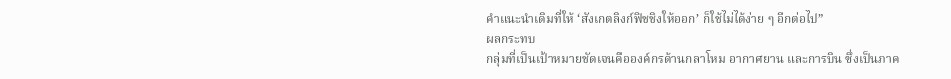คำแนะนำเดิมที่ให้ ‘สังเกตลิงก์ฟิชชิงให้ออก’ ก็ใช้ไม่ได้ง่าย ๆ อีกต่อไป”
ผลกระทบ
กลุ่มที่เป็นเป้าหมายชัดเจนคือองค์กรด้านกลาโหม อากาศยาน และการบิน ซึ่งเป็นภาค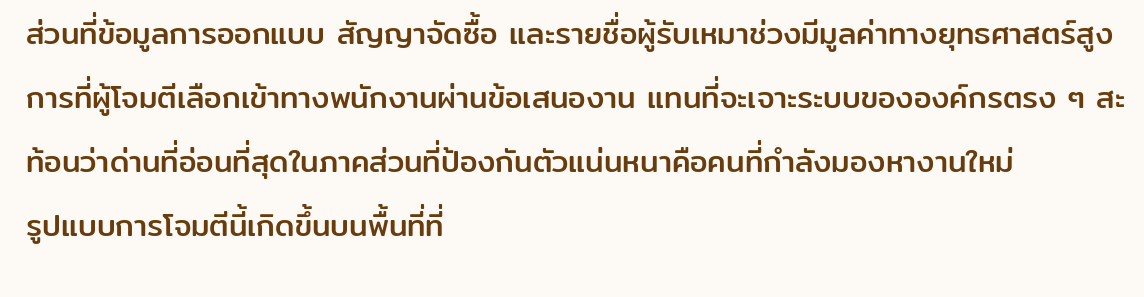ส่วนที่ข้อมูลการออกแบบ สัญญาจัดซื้อ และรายชื่อผู้รับเหมาช่วงมีมูลค่าทางยุทธศาสตร์สูง การที่ผู้โจมตีเลือกเข้าทางพนักงานผ่านข้อเสนองาน แทนที่จะเจาะระบบขององค์กรตรง ๆ สะท้อนว่าด่านที่อ่อนที่สุดในภาคส่วนที่ป้องกันตัวแน่นหนาคือคนที่กำลังมองหางานใหม่
รูปแบบการโจมตีนี้เกิดขึ้นบนพื้นที่ที่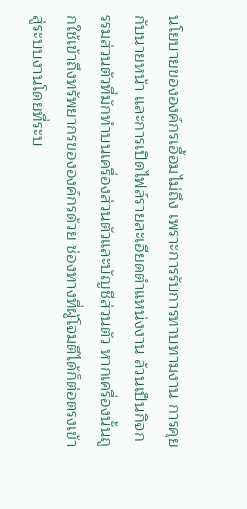นโยบายขององค์กรเอื้อมไม่ถึง เพราะการรับการทาบทามงาน การคุยกับนายหน้า และการเปิดไฟล์รายละเอียดตำแหน่งงาน ล้วนเป็นกิจกรรมส่วนตัวที่มักทำบนเครื่องส่วนตัวและบัญชีส่วนตัว หากเครื่องนั้นถูกใช้เข้าถึงทรัพยากรขององค์กรด้วย ช่องทางที่ผู้โจมตีได้ก็ต่อตรงเข้าสู่ระบบงานโดยที่ระบ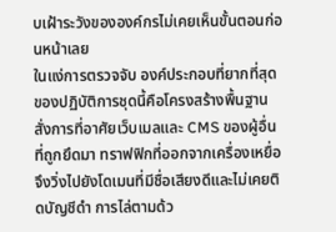บเฝ้าระวังขององค์กรไม่เคยเห็นขั้นตอนก่อนหน้าเลย
ในแง่การตรวจจับ องค์ประกอบที่ยากที่สุดของปฏิบัติการชุดนี้คือโครงสร้างพื้นฐานสั่งการที่อาศัยเว็บเมลและ CMS ของผู้อื่นที่ถูกยึดมา ทราฟฟิกที่ออกจากเครื่องเหยื่อจึงวิ่งไปยังโดเมนที่มีชื่อเสียงดีและไม่เคยติดบัญชีดำ การไล่ตามด้ว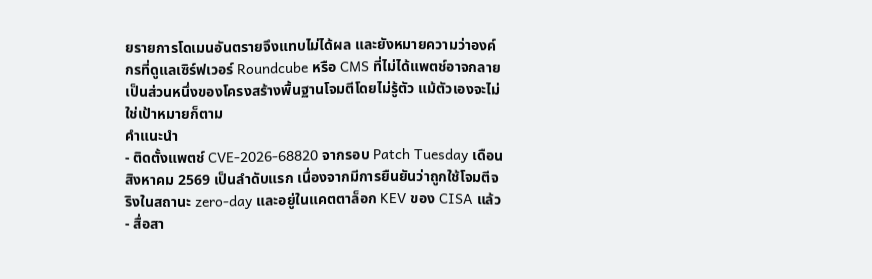ยรายการโดเมนอันตรายจึงแทบไม่ได้ผล และยังหมายความว่าองค์กรที่ดูแลเซิร์ฟเวอร์ Roundcube หรือ CMS ที่ไม่ได้แพตช์อาจกลายเป็นส่วนหนึ่งของโครงสร้างพื้นฐานโจมตีโดยไม่รู้ตัว แม้ตัวเองจะไม่ใช่เป้าหมายก็ตาม
คำแนะนำ
- ติดตั้งแพตช์ CVE-2026-68820 จากรอบ Patch Tuesday เดือนสิงหาคม 2569 เป็นลำดับแรก เนื่องจากมีการยืนยันว่าถูกใช้โจมตีจริงในสถานะ zero-day และอยู่ในแคตตาล็อก KEV ของ CISA แล้ว
- สื่อสา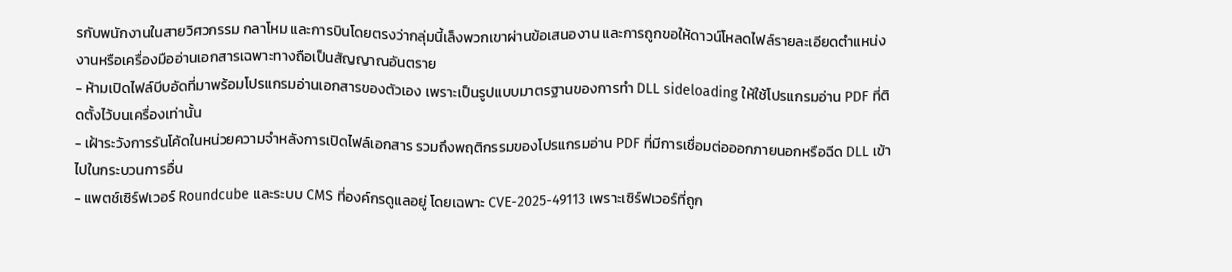รกับพนักงานในสายวิศวกรรม กลาโหม และการบินโดยตรงว่ากลุ่มนี้เล็งพวกเขาผ่านข้อเสนองาน และการถูกขอให้ดาวน์โหลดไฟล์รายละเอียดตำแหน่งงานหรือเครื่องมืออ่านเอกสารเฉพาะทางถือเป็นสัญญาณอันตราย
- ห้ามเปิดไฟล์บีบอัดที่มาพร้อมโปรแกรมอ่านเอกสารของตัวเอง เพราะเป็นรูปแบบมาตรฐานของการทำ DLL sideloading ให้ใช้โปรแกรมอ่าน PDF ที่ติดตั้งไว้บนเครื่องเท่านั้น
- เฝ้าระวังการรันโค้ดในหน่วยความจำหลังการเปิดไฟล์เอกสาร รวมถึงพฤติกรรมของโปรแกรมอ่าน PDF ที่มีการเชื่อมต่อออกภายนอกหรือฉีด DLL เข้าไปในกระบวนการอื่น
- แพตช์เซิร์ฟเวอร์ Roundcube และระบบ CMS ที่องค์กรดูแลอยู่ โดยเฉพาะ CVE-2025-49113 เพราะเซิร์ฟเวอร์ที่ถูก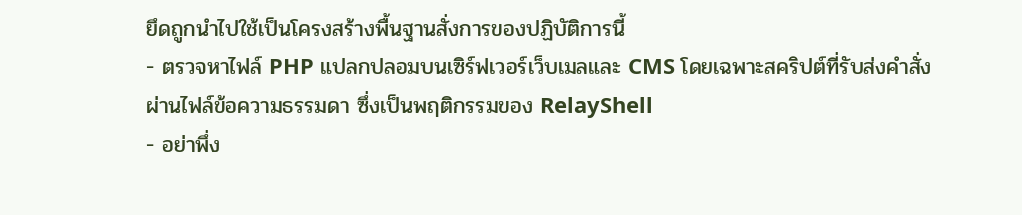ยึดถูกนำไปใช้เป็นโครงสร้างพื้นฐานสั่งการของปฏิบัติการนี้
- ตรวจหาไฟล์ PHP แปลกปลอมบนเซิร์ฟเวอร์เว็บเมลและ CMS โดยเฉพาะสคริปต์ที่รับส่งคำสั่งผ่านไฟล์ข้อความธรรมดา ซึ่งเป็นพฤติกรรมของ RelayShell
- อย่าพึ่ง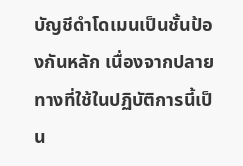บัญชีดำโดเมนเป็นชั้นป้องกันหลัก เนื่องจากปลายทางที่ใช้ในปฏิบัติการนี้เป็น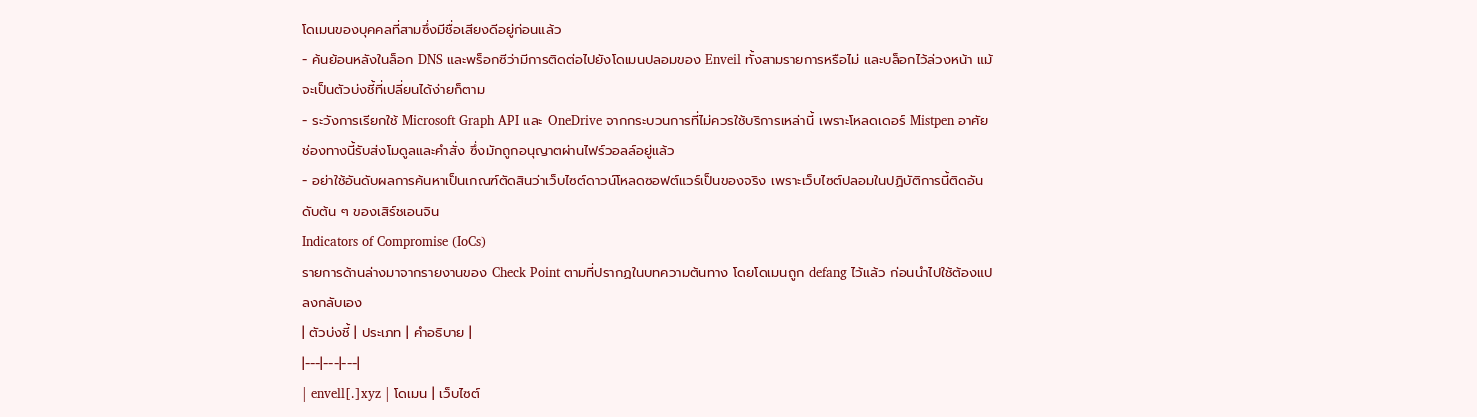โดเมนของบุคคลที่สามซึ่งมีชื่อเสียงดีอยู่ก่อนแล้ว
- ค้นย้อนหลังในล็อก DNS และพร็อกซีว่ามีการติดต่อไปยังโดเมนปลอมของ Enveil ทั้งสามรายการหรือไม่ และบล็อกไว้ล่วงหน้า แม้จะเป็นตัวบ่งชี้ที่เปลี่ยนได้ง่ายก็ตาม
- ระวังการเรียกใช้ Microsoft Graph API และ OneDrive จากกระบวนการที่ไม่ควรใช้บริการเหล่านี้ เพราะโหลดเดอร์ Mistpen อาศัยช่องทางนี้รับส่งโมดูลและคำสั่ง ซึ่งมักถูกอนุญาตผ่านไฟร์วอลล์อยู่แล้ว
- อย่าใช้อันดับผลการค้นหาเป็นเกณฑ์ตัดสินว่าเว็บไซต์ดาวน์โหลดซอฟต์แวร์เป็นของจริง เพราะเว็บไซต์ปลอมในปฏิบัติการนี้ติดอันดับต้น ๆ ของเสิร์ชเอนจิน
Indicators of Compromise (IoCs)
รายการด้านล่างมาจากรายงานของ Check Point ตามที่ปรากฏในบทความต้นทาง โดยโดเมนถูก defang ไว้แล้ว ก่อนนำไปใช้ต้องแปลงกลับเอง
| ตัวบ่งชี้ | ประเภท | คำอธิบาย |
|---|---|---|
| envell[.]xyz | โดเมน | เว็บไซต์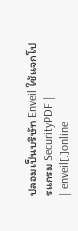ปลอมเป็นบริษัท Enveil ใช้แจกโปรแกรม SecurityPDF |
| enveil[.]online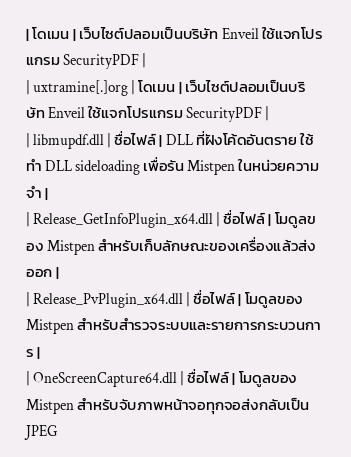| โดเมน | เว็บไซต์ปลอมเป็นบริษัท Enveil ใช้แจกโปรแกรม SecurityPDF |
| uxtramine[.]org | โดเมน | เว็บไซต์ปลอมเป็นบริษัท Enveil ใช้แจกโปรแกรม SecurityPDF |
| libmupdf.dll | ชื่อไฟล์ | DLL ที่ฝังโค้ดอันตราย ใช้ทำ DLL sideloading เพื่อรัน Mistpen ในหน่วยความจำ |
| Release_GetInfoPlugin_x64.dll | ชื่อไฟล์ | โมดูลของ Mistpen สำหรับเก็บลักษณะของเครื่องแล้วส่งออก |
| Release_PvPlugin_x64.dll | ชื่อไฟล์ | โมดูลของ Mistpen สำหรับสำรวจระบบและรายการกระบวนการ |
| OneScreenCapture64.dll | ชื่อไฟล์ | โมดูลของ Mistpen สำหรับจับภาพหน้าจอทุกจอส่งกลับเป็น JPEG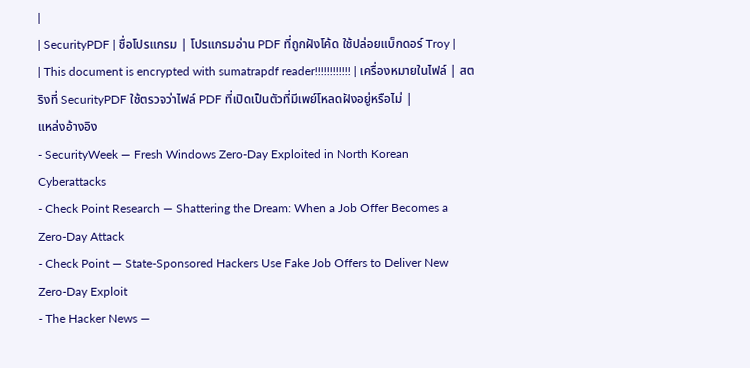|
| SecurityPDF | ชื่อโปรแกรม | โปรแกรมอ่าน PDF ที่ถูกฝังโค้ด ใช้ปล่อยแบ็กดอร์ Troy |
| This document is encrypted with sumatrapdf reader!!!!!!!!!!!! | เครื่องหมายในไฟล์ | สตริงที่ SecurityPDF ใช้ตรวจว่าไฟล์ PDF ที่เปิดเป็นตัวที่มีเพย์โหลดฝังอยู่หรือไม่ |
แหล่งอ้างอิง
- SecurityWeek — Fresh Windows Zero-Day Exploited in North Korean Cyberattacks
- Check Point Research — Shattering the Dream: When a Job Offer Becomes a Zero-Day Attack
- Check Point — State-Sponsored Hackers Use Fake Job Offers to Deliver New Zero-Day Exploit
- The Hacker News —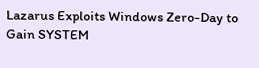Lazarus Exploits Windows Zero-Day to Gain SYSTEM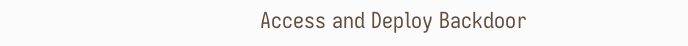Access and Deploy Backdoor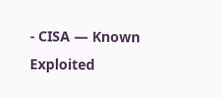- CISA — Known Exploited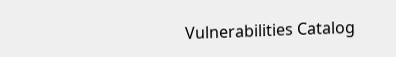Vulnerabilities Catalog